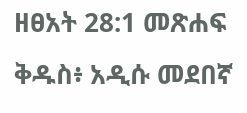ዘፀአት 28:1 መጽሐፍ ቅዱስ፥ አዲሱ መደበኛ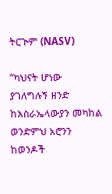ትርጒም (NASV)

“ካህናት ሆነው ያገለግሉኝ ዘንድ ከእስራኤላውያን መካከል ወንድምህ አሮንን ከወንዶች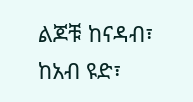ልጆቹ ከናዳብ፣ ከአብ ዩድ፣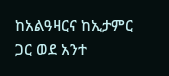ከአልዓዛርና ከኢታምር ጋር ወደ አንተ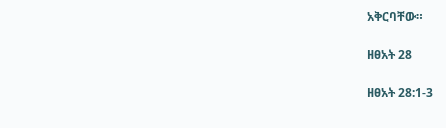አቅርባቸው።

ዘፀአት 28

ዘፀአት 28:1-3